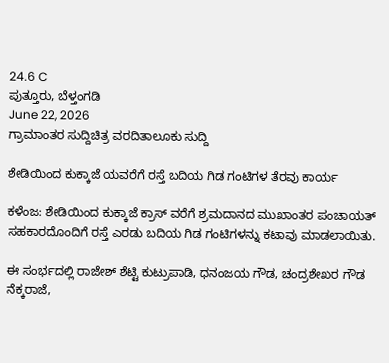24.6 C
ಪುತ್ತೂರು, ಬೆಳ್ತಂಗಡಿ
June 22, 2026
ಗ್ರಾಮಾಂತರ ಸುದ್ದಿಚಿತ್ರ ವರದಿತಾಲೂಕು ಸುದ್ದಿ

ಶೇಡಿಯಿಂದ ಕುಕ್ಕಾಜೆ ಯವರೆಗೆ ರಸ್ತೆ ಬದಿಯ ಗಿಡ ಗಂಟಿಗಳ ತೆರವು ಕಾರ್ಯ

ಕಳೆಂಜ: ಶೇಡಿಯಿಂದ ಕುಕ್ಕಾಜೆ ಕ್ರಾಸ್ ವರೆಗೆ ಶ್ರಮದಾನದ ಮುಖಾಂತರ ಪಂಚಾಯತ್ ಸಹಕಾರದೊಂದಿಗೆ ರಸ್ತೆ ಎರಡು ಬದಿಯ ಗಿಡ ಗಂಟಿಗಳನ್ನು ಕಟಾವು ಮಾಡಲಾಯಿತು.

ಈ ಸಂರ್ಭದಲ್ಲಿ ರಾಜೇಶ್ ಶೆಟ್ಟಿ ಕುಟ್ರುಪಾಡಿ, ಧನಂಜಯ ಗೌಡ, ಚಂದ್ರಶೇಖರ ಗೌಡ ನೆಕ್ಕರಾಜೆ,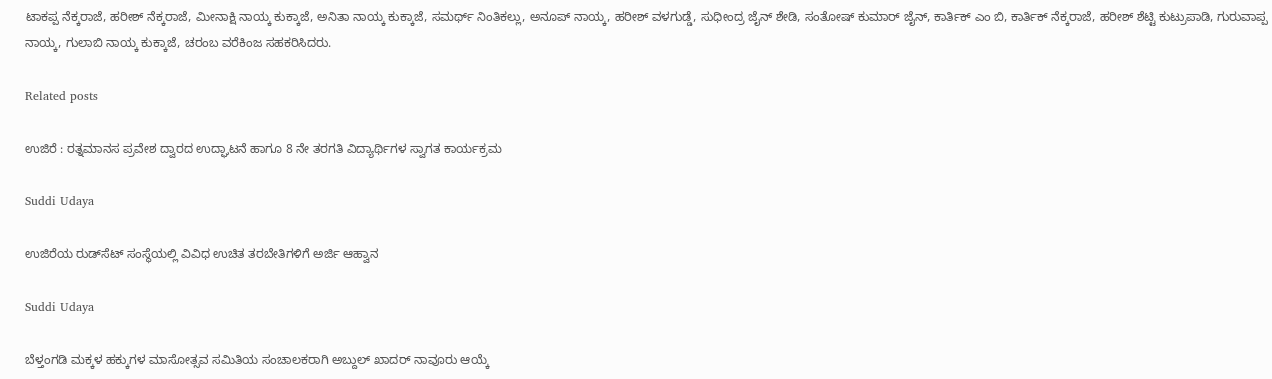ಟಾಕಪ್ಪ ನೆಕ್ಕರಾಜೆ, ಹರೀಶ್ ನೆಕ್ಕರಾಜೆ, ಮೀನಾಕ್ಷಿ ನಾಯ್ಕ ಕುಕ್ಕಾಜೆ, ಅನಿತಾ ನಾಯ್ಕ ಕುಕ್ಕಾಜೆ, ಸಮರ್ಥ್ ನಿಂತಿಕಲ್ಲು, ಅನೂಪ್ ನಾಯ್ಕ, ಹರೀಶ್ ವಳಗುಡ್ಡೆ, ಸುಧೀಂದ್ರ ಜೈನ್ ಶೇಡಿ, ಸಂತೋಷ್ ಕುಮಾರ್ ಜೈನ್, ಕಾರ್ತಿಕ್ ಎಂ ಬಿ, ಕಾರ್ತಿಕ್ ನೆಕ್ಕರಾಜೆ, ಹರೀಶ್ ಶೆಟ್ಟಿ ಕುಟ್ರುಪಾಡಿ, ಗುರುವಾಪ್ಪ ನಾಯ್ಕ, ಗುಲಾಬಿ ನಾಯ್ಕ ಕುಕ್ಕಾಜೆ, ಚರಂಬ ವರೆಕಿಂಜ ಸಹಕರಿಸಿದರು.

Related posts

ಉಜಿರೆ : ರತ್ನಮಾನಸ ಪ್ರವೇಶ ದ್ವಾರದ ಉದ್ಘಾಟನೆ ಹಾಗೂ 8 ನೇ ತರಗತಿ ವಿದ್ಯಾರ್ಥಿಗಳ ಸ್ವಾಗತ ಕಾರ್ಯಕ್ರಮ

Suddi Udaya

ಉಜಿರೆಯ ರುಡ್‌ಸೆಟ್ ಸಂಸ್ಥೆಯಲ್ಲಿ ವಿವಿಧ ಉಚಿತ ತರಬೇತಿಗಳಿಗೆ ಅರ್ಜಿ ಆಹ್ವಾನ

Suddi Udaya

ಬೆಳ್ತಂಗಡಿ ಮಕ್ಕಳ ಹಕ್ಕುಗಳ ಮಾಸೋತ್ಸವ ಸಮಿತಿಯ ಸಂಚಾಲಕರಾಗಿ ಅಬ್ದುಲ್ ಖಾದರ್ ನಾವೂರು ಆಯ್ಕೆ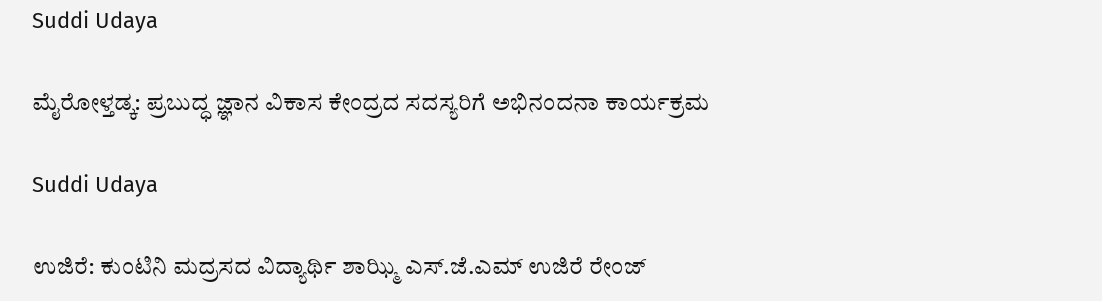Suddi Udaya

ಮೈರೋಳ್ತಡ್ಕ: ಪ್ರಬುದ್ಧ ಜ್ಞಾನ ವಿಕಾಸ ಕೇಂದ್ರದ ಸದಸ್ಯರಿಗೆ ಅಭಿನಂದನಾ ಕಾರ್ಯಕ್ರಮ

Suddi Udaya

ಉಜಿರೆ: ಕುಂಟಿನಿ ಮದ್ರಸದ ವಿದ್ಯಾರ್ಥಿ ಶಾಝ್ಮಿ ಎಸ್.ಜೆ.ಎಮ್ ಉಜಿರೆ ರೇಂಜ್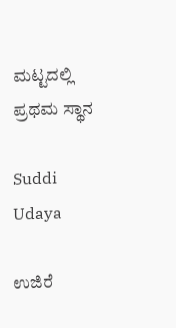ಮಟ್ಟದಲ್ಲಿ ಪ್ರಥಮ ಸ್ಥಾನ

Suddi Udaya

ಉಜಿರೆ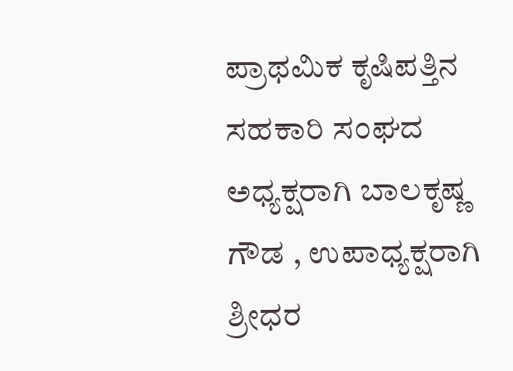ಪ್ರಾಥಮಿಕ ಕೃಷಿಪತ್ತಿನ ಸಹಕಾರಿ ಸಂಘದ ಅಧ್ಯಕ್ಷರಾಗಿ ಬಾಲಕೃಷ್ಣ ಗೌಡ , ಉಪಾಧ್ಯಕ್ಷರಾಗಿ ಶ್ರೀಧರ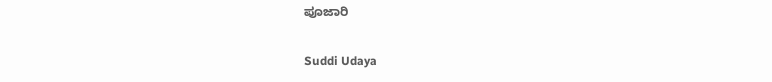ಪೂಜಾರಿ

Suddi Udaya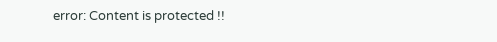error: Content is protected !!